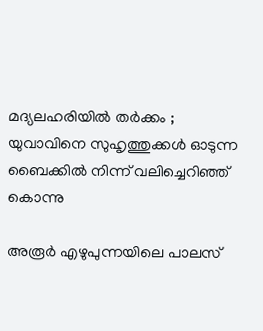മദ്യലഹരിയില്‍ തര്‍ക്കം ; യുവാവിനെ സുഹൃത്തുക്കള്‍ ഓടുന്ന ബൈക്കില്‍ നിന്ന് വലിച്ചെറിഞ്ഞ് കൊന്നു

അരൂര്‍ എഴുപുന്നയിലെ പാലസ്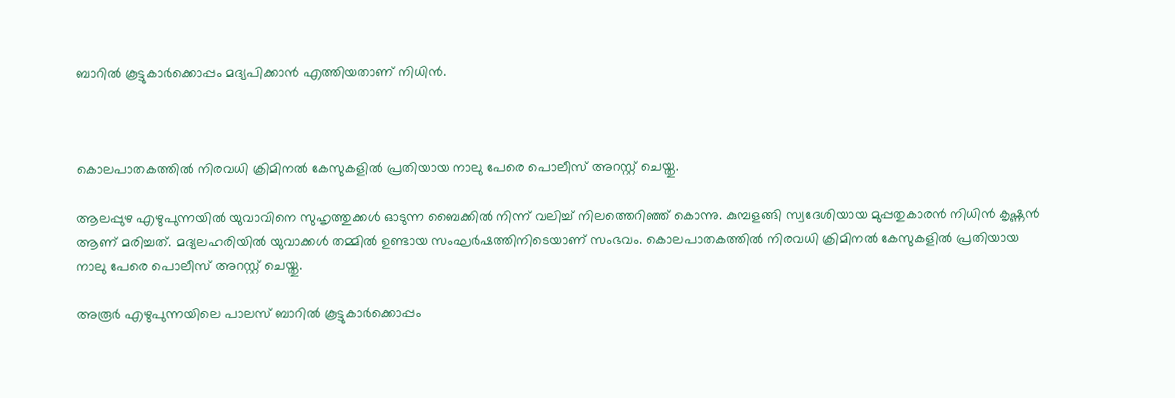ബാറില്‍ കൂട്ടുകാര്‍ക്കൊപ്പം മദ്യപിക്കാന്‍ എത്തിയതാണ് നിധിന്‍.



കൊലപാതകത്തില്‍ നിരവധി ക്രിമിനല്‍ കേസുകളില്‍ പ്രതിയായ നാലു പേരെ പൊലീസ് അറസ്റ്റ് ചെയ്തു.

ആലപ്പുഴ എഴുപുന്നയില്‍ യുവാവിനെ സുഹൃത്തുക്കള്‍ ഓടുന്ന ബൈക്കില്‍ നിന്ന് വലിച്ച് നിലത്തെറിഞ്ഞ് കൊന്നു. കുമ്പളങ്ങി സ്വദേശിയായ മുപ്പതുകാരന്‍ നിധിന്‍ കൃഷ്ണന്‍ ആണ് മരിച്ചത്. മദ്യലഹരിയില്‍ യുവാക്കള്‍ തമ്മില്‍ ഉണ്ടായ സംഘര്‍ഷത്തിനിടെയാണ് സംഭവം. കൊലപാതകത്തില്‍ നിരവധി ക്രിമിനല്‍ കേസുകളില്‍ പ്രതിയായ നാലു പേരെ പൊലീസ് അറസ്റ്റ് ചെയ്തു.

അരൂര്‍ എഴുപുന്നയിലെ പാലസ് ബാറില്‍ കൂട്ടുകാര്‍ക്കൊപ്പം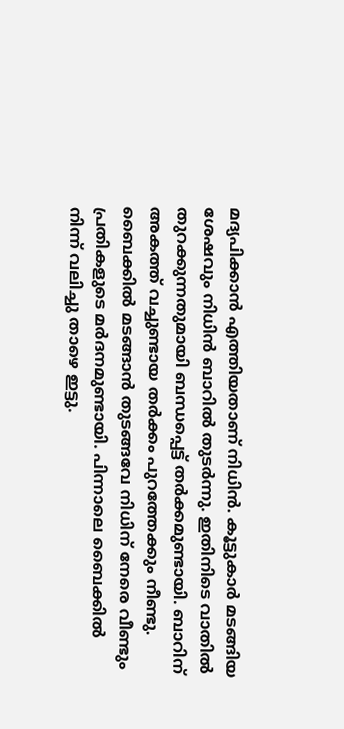മദ്യപിക്കാന്‍ എത്തിയതാണ് നിധിന്‍. കൂട്ടുകാര്‍ മടങ്ങിയ ശേഷവും നിധിന്‍ ബാറില്‍ തുടര്‍ന്നു. ഇതിനിടെ വാതില്‍ തുറക്കുന്നതുമായി ബന്ധപ്പെട്ട് തര്‍ക്കമുണ്ടായി. ബാറിന് അകത്ത് വച്ചുണ്ടായ തര്‍ക്കം പുറത്തേക്കും നീണ്ടു. ബൈക്കില്‍ മടങ്ങാന്‍ തുടങ്ങവേ നിധിന് നേരെ വീണ്ടും പ്രതികളുടെ മര്‍ദനമുണ്ടായി. പിന്നാലെ ബൈക്കില്‍ നിന്ന് വലിച്ചു താഴെ ഇട്ടു.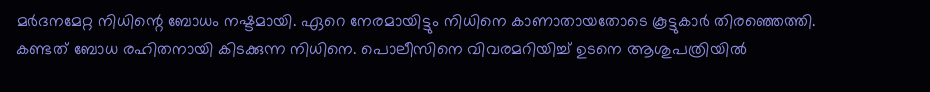മര്‍ദനമേറ്റ നിധിന്റെ ബോധം നഷ്ടമായി. ഏറെ നേരമായിട്ടും നിധിനെ കാണാതായതോടെ കൂട്ടുകാര്‍ തിരഞ്ഞെത്തി. കണ്ടത് ബോധ രഹിതനായി കിടക്കുന്ന നിധിനെ. പൊലീസിനെ വിവരമറിയിച്ച് ഉടനെ ആശുപത്രിയില്‍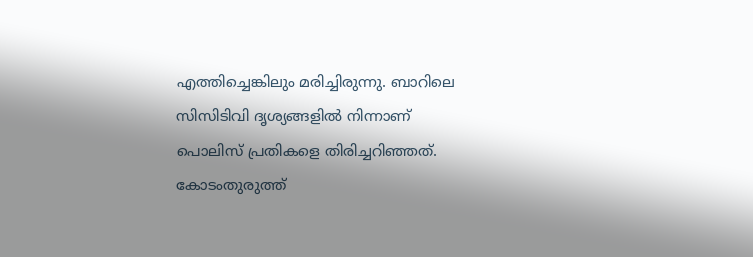എത്തിച്ചെങ്കിലും മരിച്ചിരുന്നു. ബാറിലെ സിസിടിവി ദൃശ്യങ്ങളില്‍ നിന്നാണ് പൊലിസ് പ്രതികളെ തിരിച്ചറിഞ്ഞത്. കോടംതുരുത്ത്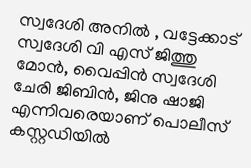സ്വദേശി അനില്‍ , വട്ടേക്കാട് സ്വദേശി വി എസ് ജിത്തു മോന്‍, വൈപ്പിന്‍ സ്വദേശി ചേരി ജിബിന്‍, ജിനു ഷാജി എന്നിവരെയാണ് പൊലീസ് കസ്റ്റഡിയില്‍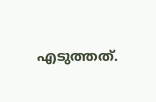എടുത്തത്.